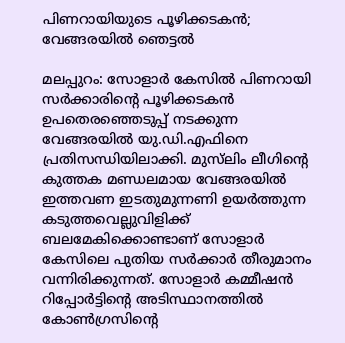പിണറായിയുടെ പൂഴിക്കടകന്‍; വേങ്ങരയില്‍ ഞെട്ടല്‍

മലപ്പുറം: സോളാര്‍ കേസില്‍ പിണറായി സര്‍ക്കാരിന്റെ പൂഴിക്കടകന്‍ ഉപതെരഞ്ഞെടുപ്പ് നടക്കുന്ന വേങ്ങരയില്‍ യു.ഡി.എഫിനെ പ്രതിസന്ധിയിലാക്കി. മുസ്‌ലിം ലീഗിന്റെ കുത്തക മണ്ഡലമായ വേങ്ങരയില്‍ ഇത്തവണ ഇടതുമുന്നണി ഉയര്‍ത്തുന്ന കടുത്തവെല്ലുവിളിക്ക് ബലമേകിക്കൊണ്ടാണ് സോളാര്‍ കേസിലെ പുതിയ സര്‍ക്കാര്‍ തീരുമാനം വന്നിരിക്കുന്നത്. സോളാര്‍ കമ്മീഷന്‍ റിപ്പോര്‍ട്ടിന്റെ അടിസ്ഥാനത്തില്‍ കോണ്‍ഗ്രസിന്റെ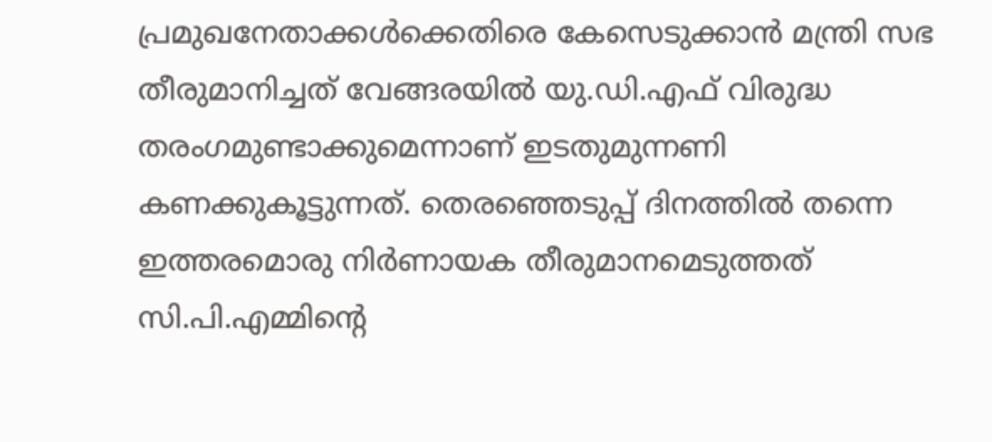പ്രമുഖനേതാക്കള്‍ക്കെതിരെ കേസെടുക്കാന്‍ മന്ത്രി സഭ തീരുമാനിച്ചത് വേങ്ങരയില്‍ യു.ഡി.എഫ് വിരുദ്ധ തരംഗമുണ്ടാക്കുമെന്നാണ് ഇടതുമുന്നണി കണക്കുകൂട്ടുന്നത്. തെരഞ്ഞെടുപ്പ് ദിനത്തില്‍ തന്നെ ഇത്തരമൊരു നിര്‍ണായക തീരുമാനമെടുത്തത് സി.പി.എമ്മിന്റെ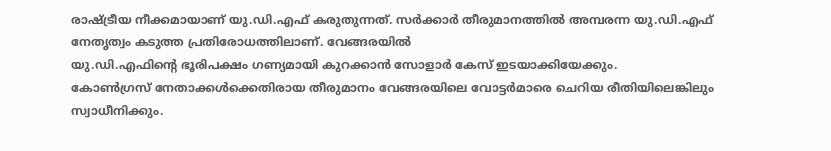രാഷ്ട്രീയ നീക്കമായാണ് യു.ഡി.എഫ് കരുതുന്നത്. സര്‍ക്കാര്‍ തീരുമാനത്തില്‍ അമ്പരന്ന യു.ഡി.എഫ് നേതൃത്വം കടുത്ത പ്രതിരോധത്തിലാണ്. വേങ്ങരയില്‍
യു.ഡി.എഫിന്റെ ഭൂരിപക്ഷം ഗണ്യമായി കുറക്കാന്‍ സോളാര്‍ കേസ് ഇടയാക്കിയേക്കും.
കോണ്‍ഗ്രസ് നേതാക്കള്‍ക്കെതിരായ തീരുമാനം വേങ്ങരയിലെ വോട്ടര്‍മാരെ ചെറിയ രീതിയിലെങ്കിലും സ്വാധീനിക്കും.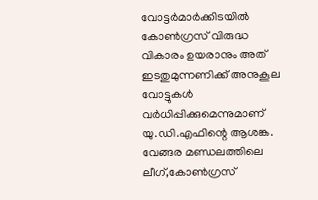വോട്ടര്‍മാര്‍ക്കിടയില്‍ കോണ്‍ഗ്രസ് വിരുദ്ധ വികാരം ഉയരാനും അത് ഇടതുമുന്നണിക്ക് അനുകൂല വോട്ടുകള്‍ വര്‍ധിപ്പിക്കുമെന്നുമാണ് യു.ഡി.എഫിന്റെ ആശങ്ക. വേങ്ങര മണ്ഡലത്തിലെ ലീഗ്,കോണ്‍ഗ്രസ്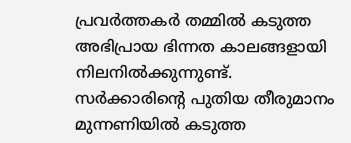പ്രവര്‍ത്തകര്‍ തമ്മില്‍ കടുത്ത അഭിപ്രായ ഭിന്നത കാലങ്ങളായി നിലനില്‍ക്കുന്നുണ്ട്. സര്‍ക്കാരിന്റെ പുതിയ തീരുമാനം മുന്നണിയില്‍ കടുത്ത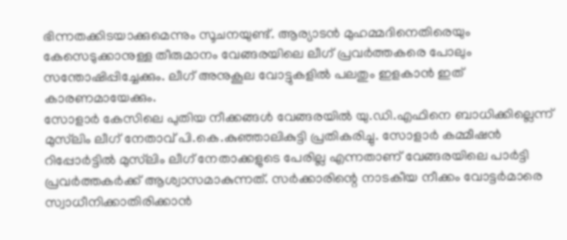ഭിന്നതക്കിടയാക്കുമെന്നും സൂചനയുണ്ട്. ആര്യാടന്‍ മുഹമ്മദിനെതിരെയും കേസെടുക്കാനുള്ള തീരുമാനം വേങ്ങരയിലെ ലീഗ് പ്രവര്‍ത്തകരെ പോലും സന്തോഷിപ്പിച്ചേക്കും. ലീഗ് അനുകൂല വോട്ടുകളില്‍ പലതും ഇളകാന്‍ ഇത് കാരണമായേക്കും.
സോളാര്‍ കേസിലെ പുതിയ നീക്കങ്ങള്‍ വേങ്ങരയില്‍ യു.ഡി.എഫിനെ ബാധിക്കില്ലെന്ന് മുസ്‌ലിം ലീഗ് നേതാവ് പി.കെ.കുഞ്ഞാലികുട്ടി പ്രതികരിച്ചു. സോളാര്‍ കമ്മീഷന്‍ റിപ്പോര്‍ട്ടില്‍ മുസ്‌ലിം ലീഗ് നേതാക്കളുടെ പേരില്ല എന്നതാണ് വേങ്ങരയിലെ പാര്‍ട്ടി പ്രവര്‍ത്തകര്‍ക്ക് ആശ്വാസമാകുന്നത്. സര്‍ക്കാരിന്റെ നാടകീയ നീക്കം വോട്ടര്‍മാരെ സ്വാധീനിക്കാതിരിക്കാന്‍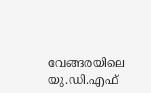വേങ്ങരയിലെ യു.ഡി.എഫ്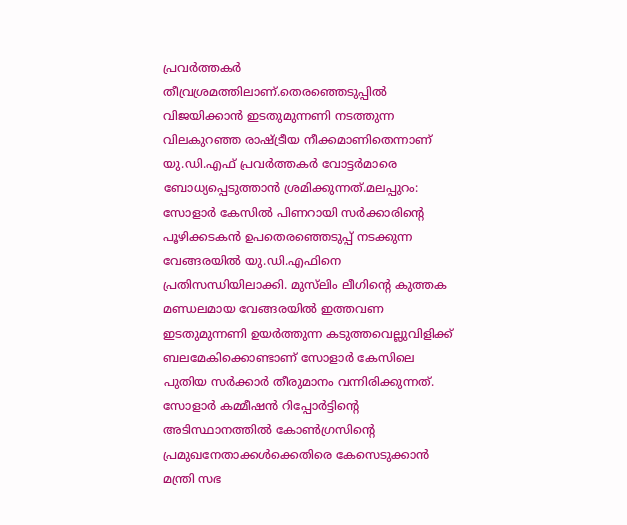പ്രവര്‍ത്തകര്‍ തീവ്രശ്രമത്തിലാണ്.തെരഞ്ഞെടുപ്പില്‍ വിജയിക്കാന്‍ ഇടതുമുന്നണി നടത്തുന്ന വിലകുറഞ്ഞ രാഷ്ട്രീയ നീക്കമാണിതെന്നാണ് യു.ഡി.എഫ് പ്രവര്‍ത്തകര്‍ വോട്ടര്‍മാരെ ബോധ്യപ്പെടുത്താന്‍ ശ്രമിക്കുന്നത്.മലപ്പുറം: സോളാര്‍ കേസില്‍ പിണറായി സര്‍ക്കാരിന്റെ പൂഴിക്കടകന്‍ ഉപതെരഞ്ഞെടുപ്പ് നടക്കുന്ന വേങ്ങരയില്‍ യു.ഡി.എഫിനെ പ്രതിസന്ധിയിലാക്കി. മുസ്‌ലിം ലീഗിന്റെ കുത്തക മണ്ഡലമായ വേങ്ങരയില്‍ ഇത്തവണ ഇടതുമുന്നണി ഉയര്‍ത്തുന്ന കടുത്തവെല്ലുവിളിക്ക് ബലമേകിക്കൊണ്ടാണ് സോളാര്‍ കേസിലെ പുതിയ സര്‍ക്കാര്‍ തീരുമാനം വന്നിരിക്കുന്നത്. സോളാര്‍ കമ്മീഷന്‍ റിപ്പോര്‍ട്ടിന്റെ അടിസ്ഥാനത്തില്‍ കോണ്‍ഗ്രസിന്റെ പ്രമുഖനേതാക്കള്‍ക്കെതിരെ കേസെടുക്കാന്‍ മന്ത്രി സഭ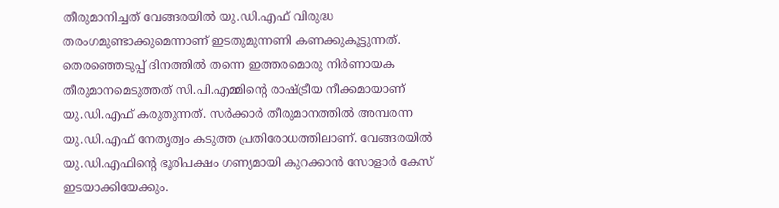തീരുമാനിച്ചത് വേങ്ങരയില്‍ യു.ഡി.എഫ് വിരുദ്ധ തരംഗമുണ്ടാക്കുമെന്നാണ് ഇടതുമുന്നണി കണക്കുകൂട്ടുന്നത്. തെരഞ്ഞെടുപ്പ് ദിനത്തില്‍ തന്നെ ഇത്തരമൊരു നിര്‍ണായക തീരുമാനമെടുത്തത് സി.പി.എമ്മിന്റെ രാഷ്ട്രീയ നീക്കമായാണ് യു.ഡി.എഫ് കരുതുന്നത്. സര്‍ക്കാര്‍ തീരുമാനത്തില്‍ അമ്പരന്ന യു.ഡി.എഫ് നേതൃത്വം കടുത്ത പ്രതിരോധത്തിലാണ്. വേങ്ങരയില്‍
യു.ഡി.എഫിന്റെ ഭൂരിപക്ഷം ഗണ്യമായി കുറക്കാന്‍ സോളാര്‍ കേസ് ഇടയാക്കിയേക്കും.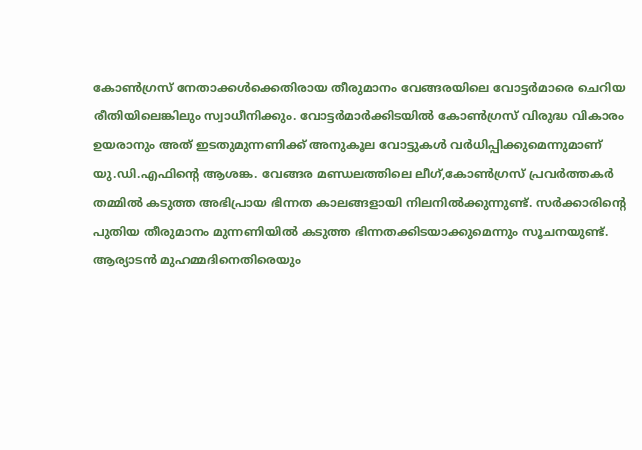കോണ്‍ഗ്രസ് നേതാക്കള്‍ക്കെതിരായ തീരുമാനം വേങ്ങരയിലെ വോട്ടര്‍മാരെ ചെറിയ രീതിയിലെങ്കിലും സ്വാധീനിക്കും. വോട്ടര്‍മാര്‍ക്കിടയില്‍ കോണ്‍ഗ്രസ് വിരുദ്ധ വികാരം ഉയരാനും അത് ഇടതുമുന്നണിക്ക് അനുകൂല വോട്ടുകള്‍ വര്‍ധിപ്പിക്കുമെന്നുമാണ് യു.ഡി.എഫിന്റെ ആശങ്ക. വേങ്ങര മണ്ഡലത്തിലെ ലീഗ്,കോണ്‍ഗ്രസ് പ്രവര്‍ത്തകര്‍ തമ്മില്‍ കടുത്ത അഭിപ്രായ ഭിന്നത കാലങ്ങളായി നിലനില്‍ക്കുന്നുണ്ട്. സര്‍ക്കാരിന്റെ പുതിയ തീരുമാനം മുന്നണിയില്‍ കടുത്ത ഭിന്നതക്കിടയാക്കുമെന്നും സൂചനയുണ്ട്. ആര്യാടന്‍ മുഹമ്മദിനെതിരെയും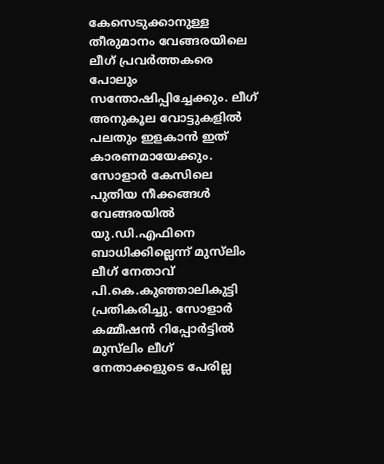കേസെടുക്കാനുള്ള തീരുമാനം വേങ്ങരയിലെ ലീഗ് പ്രവര്‍ത്തകരെ പോലും സന്തോഷിപ്പിച്ചേക്കും. ലീഗ് അനുകൂല വോട്ടുകളില്‍ പലതും ഇളകാന്‍ ഇത് കാരണമായേക്കും.
സോളാര്‍ കേസിലെ പുതിയ നീക്കങ്ങള്‍ വേങ്ങരയില്‍ യു.ഡി.എഫിനെ ബാധിക്കില്ലെന്ന് മുസ്‌ലിം ലീഗ് നേതാവ് പി.കെ.കുഞ്ഞാലികുട്ടി പ്രതികരിച്ചു. സോളാര്‍ കമ്മീഷന്‍ റിപ്പോര്‍ട്ടില്‍ മുസ്‌ലിം ലീഗ് നേതാക്കളുടെ പേരില്ല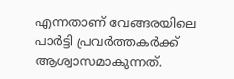എന്നതാണ് വേങ്ങരയിലെ പാര്‍ട്ടി പ്രവര്‍ത്തകര്‍ക്ക് ആശ്വാസമാകുന്നത്.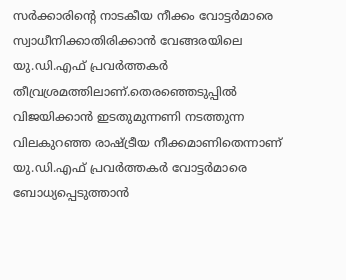സര്‍ക്കാരിന്റെ നാടകീയ നീക്കം വോട്ടര്‍മാരെ സ്വാധീനിക്കാതിരിക്കാന്‍ വേങ്ങരയിലെ യു.ഡി.എഫ് പ്രവര്‍ത്തകര്‍ തീവ്രശ്രമത്തിലാണ്.തെരഞ്ഞെടുപ്പില്‍ വിജയിക്കാന്‍ ഇടതുമുന്നണി നടത്തുന്ന വിലകുറഞ്ഞ രാഷ്ട്രീയ നീക്കമാണിതെന്നാണ് യു.ഡി.എഫ് പ്രവര്‍ത്തകര്‍ വോട്ടര്‍മാരെ ബോധ്യപ്പെടുത്താന്‍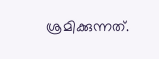ശ്രമിക്കുന്നത്.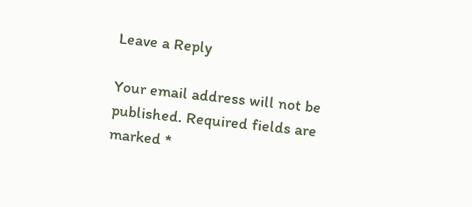Leave a Reply

Your email address will not be published. Required fields are marked *